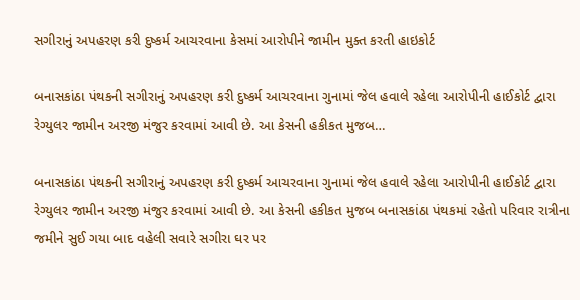સગીરાનું અપહરણ કરી દુષ્કર્મ આચરવાના કેસમાં આરોપીને જામીન મુક્ત કરતી હાઇકોર્ટ

બનાસકાંઠા પંથકની સગીરાનું અપહરણ કરી દુષ્કર્મ આચરવાના ગુનામાં જેલ હવાલે રહેલા આરોપીની હાઈકોર્ટ દ્વારા રેગ્યુલર જામીન અરજી મંજુર કરવામાં આવી છે. આ કેસની હકીકત મુજબ…

બનાસકાંઠા પંથકની સગીરાનું અપહરણ કરી દુષ્કર્મ આચરવાના ગુનામાં જેલ હવાલે રહેલા આરોપીની હાઈકોર્ટ દ્વારા રેગ્યુલર જામીન અરજી મંજુર કરવામાં આવી છે. આ કેસની હકીકત મુજબ બનાસકાંઠા પંથકમાં રહેતો પરિવાર રાત્રીના જમીને સુઈ ગયા બાદ વહેલી સવારે સગીરા ઘર પર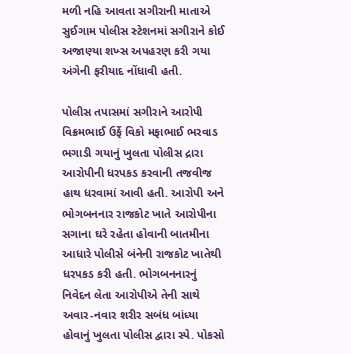મળી નહિ આવતા સગીરાની માતાએ સુઈગામ પોલીસ સ્ટેશનમાં સગીરાને કોઈ અજાણ્યા શખ્સ અપહરણ કરી ગયા અંગેની ફરીયાદ નોંધાવી હતી.

પોલીસ તપાસમાં સગીરાને આરોપી વિક્રમભાઈ ઉર્ફે વિકો મફાભાઈ ભરવાડ ભગાડી ગયાનું ખુલતા પોલીસ દ્રારા આરોપીની ધરપકડ કરવાની તજવીજ હાથ ધરવામાં આવી હતી. આરોપી અને ભોગબનનાર રાજકોટ ખાતે આરોપીના સગાના ઘરે રહેતા હોવાની બાતમીના આધારે પોલીસે બંનેની રાજકોટ ખાતેથી ધરપકડ કરી હતી. ભોગબનનારનું નિવેદન લેતા આરોપીએ તેની સાથે અવાર-નવાર શરીર સબંધ બાંધ્યા હોવાનું ખુલતા પોલીસ દ્વારા સ્પે. પોકસો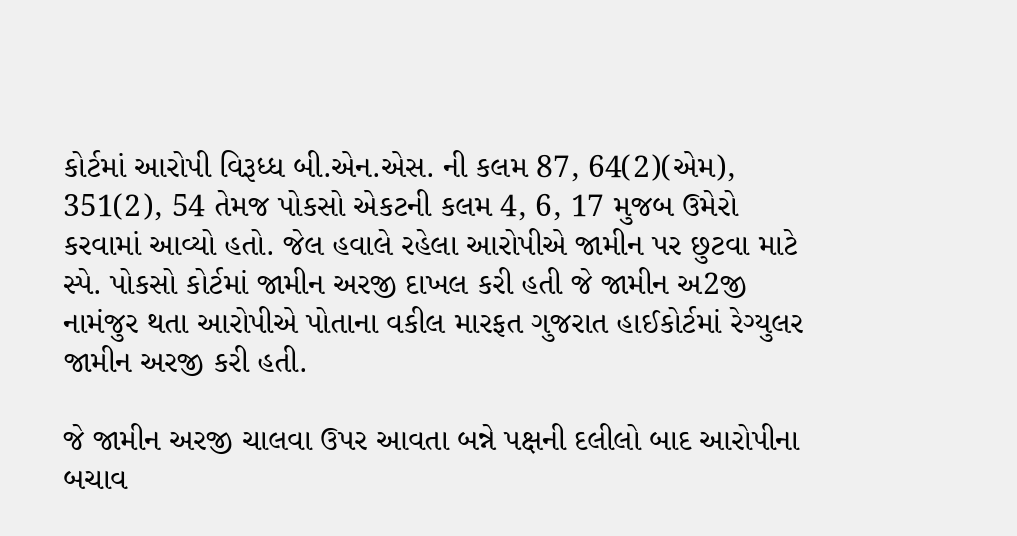કોર્ટમાં આરોપી વિરૂધ્ધ બી.એન.એસ. ની કલમ 87, 64(2)(એમ), 351(2), 54 તેમજ પોકસો એકટની કલમ 4, 6, 17 મુજબ ઉમેરો કરવામાં આવ્યો હતો. જેલ હવાલે રહેલા આરોપીએ જામીન પર છુટવા માટે સ્પે. પોકસો કોર્ટમાં જામીન અરજી દાખલ કરી હતી જે જામીન અ2જી નામંજુર થતા આરોપીએ પોતાના વકીલ મારફત ગુજરાત હાઈકોર્ટમાં રેગ્યુલર જામીન અરજી કરી હતી.

જે જામીન અરજી ચાલવા ઉપર આવતા બન્ને પક્ષની દલીલો બાદ આરોપીના બચાવ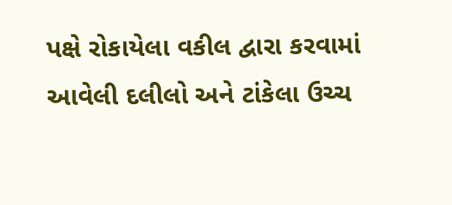પક્ષે રોકાયેલા વકીલ દ્વારા કરવામાં આવેલી દલીલો અને ટાંકેલા ઉચ્ચ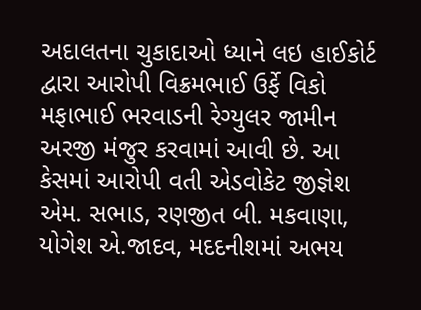અદાલતના ચુકાદાઓ ધ્યાને લઇ હાઈકોર્ટ દ્વારા આરોપી વિક્રમભાઈ ઉર્ફે વિકો મફાભાઈ ભરવાડની રેગ્યુલર જામીન અરજી મંજુર કરવામાં આવી છે. આ કેસમાં આરોપી વતી એડવોકેટ જીજ્ઞેશ એમ. સભાડ, રણજીત બી. મકવાણા, યોગેશ એ.જાદવ, મદદનીશમાં અભય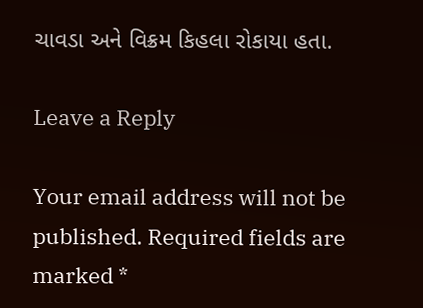ચાવડા અને વિક્રમ કિહલા રોકાયા હતા.

Leave a Reply

Your email address will not be published. Required fields are marked *